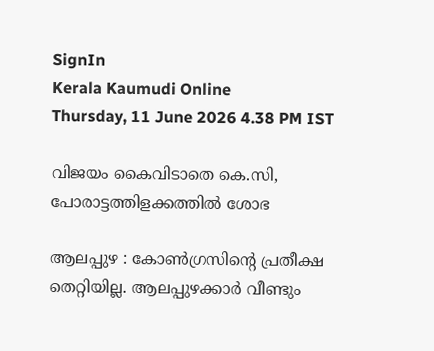SignIn
Kerala Kaumudi Online
Thursday, 11 June 2026 4.38 PM IST

വിജയം കൈവിടാതെ കെ.സി, പോരാട്ടത്തിളക്കത്തിൽ ശോഭ

ആലപ്പുഴ : കോൺഗ്രസിന്റെ പ്രതീക്ഷ തെറ്റിയില്ല. ആലപ്പുഴക്കാർ വീണ്ടും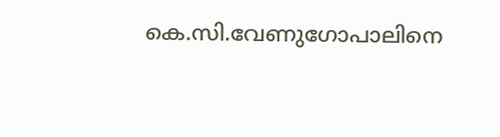കെ.സി.വേണുഗോപാലിനെ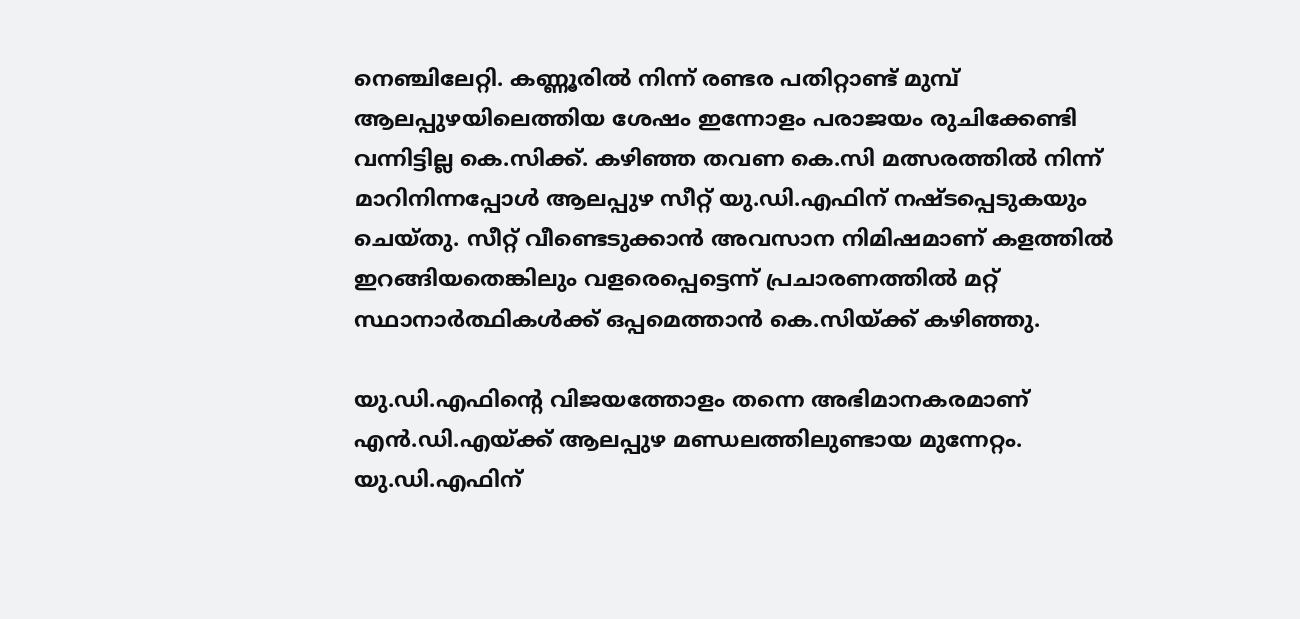നെഞ്ചിലേറ്റി. കണ്ണൂരിൽ നിന്ന് രണ്ടര പതിറ്റാണ്ട് മുമ്പ് ആലപ്പുഴയിലെത്തിയ ശേഷം ഇന്നോളം പരാജയം രുചിക്കേണ്ടി വന്നിട്ടില്ല കെ.സിക്ക്. കഴിഞ്ഞ തവണ കെ.സി മത്സരത്തിൽ നിന്ന് മാറിനിന്നപ്പോൾ ആലപ്പുഴ സീറ്റ് യു.ഡി.എഫിന് നഷ്ടപ്പെടുകയും ചെയ്തു. സീറ്റ് വീണ്ടെടുക്കാൻ അവസാന നിമിഷമാണ് കളത്തിൽ ഇറങ്ങിയതെങ്കിലും വളരെപ്പെട്ടെന്ന് പ്രചാരണത്തിൽ മറ്റ് സ്ഥാനാർത്ഥികൾക്ക് ഒപ്പമെത്താൻ കെ.സിയ്ക്ക് കഴിഞ്ഞു.

യു.ഡി.എഫിന്റെ വിജയത്തോളം തന്നെ അഭിമാനകരമാണ് എൻ.ഡി.എയ്ക്ക് ആലപ്പുഴ മണ്ഡലത്തിലുണ്ടായ മുന്നേറ്റം. യു.ഡി.എഫിന്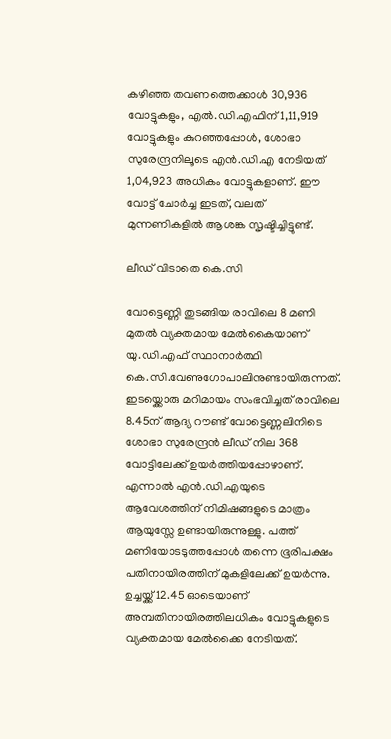കഴിഞ്ഞ തവണത്തെക്കാൾ 30,936 വോട്ടുകളും, എൽ.ഡി.എഫിന് 1,11,919 വോട്ടുകളും കുറഞ്ഞപ്പോൾ, ശോഭാ സുരേന്ദ്രനിലൂടെ എൻ.ഡി.എ നേടിയത് 1,04,923 അധികം വോട്ടുകളാണ്. ഈ വോട്ട് ചോർച്ച ഇടത്, വലത് മുന്നണികളിൽ ആശങ്ക സൃഷ്ടിച്ചിട്ടുണ്ട്.

ലീഡ് വിടാതെ കെ.സി

വോട്ടെണ്ണി തുടങ്ങിയ രാവിലെ 8 മണി മുതൽ വ്യക്തമായ മേൽകൈയാണ് യു.ഡി.എഫ് സ്ഥാനാർത്ഥി കെ.സി.വേണുഗോപാലിനുണ്ടായിരുന്നത്. ഇടയ്ക്കൊരു മറിമായം സംഭവിച്ചത് രാവിലെ 8.45ന് ആദ്യ റൗണ്ട് വോട്ടെണ്ണലിനിടെ ശോഭാ സുരേന്ദ്രൻ ലീഡ് നില 368 വോട്ടിലേക്ക് ഉയർത്തിയപ്പോഴാണ്. എന്നാൽ എൻ.ഡി.എയുടെ ആവേശത്തിന് നിമിഷങ്ങളുടെ മാത്രം ആയുസ്സേ ഉണ്ടായിരുന്നുള്ളു. പത്ത് മണിയോടടുത്തപ്പോൾ തന്നെ ഭൂരിപക്ഷം പതിനായിരത്തിന് മുകളിലേക്ക് ഉയർന്നു. ഉച്ചയ്ക്ക് 12.45 ഓടെയാണ് അമ്പതിനായിരത്തിലധികം വോട്ടുകളുടെ വ്യക്തമായ മേൽക്കൈ നേടിയത്.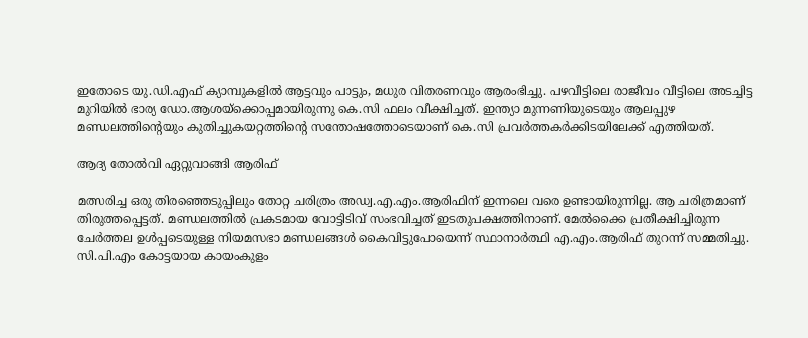ഇതോടെ യു.ഡി.എഫ് ക്യാമ്പുകളിൽ ആട്ടവും പാട്ടും, മധുര വിതരണവും ആരംഭിച്ചു. പഴവീട്ടിലെ രാജീവം വീട്ടിലെ അടച്ചിട്ട മുറിയിൽ ഭാര്യ ഡോ.ആശയ്ക്കൊപ്പമായിരുന്നു കെ.സി ഫലം വീക്ഷിച്ചത്. ഇന്ത്യാ മുന്നണിയുടെയും ആലപ്പുഴ മണ്ഡലത്തിന്റെയും കുതിച്ചുകയറ്റത്തിന്റെ സന്തോഷത്തോടെയാണ് കെ.സി പ്രവർത്തകർക്കിടയിലേക്ക് എത്തിയത്.

ആദ്യ തോൽവി ഏറ്റുവാങ്ങി ആരിഫ്

മത്സരിച്ച ഒരു തിരഞ്ഞെടുപ്പിലും തോറ്റ ചരിത്രം അഡ്വ.എ.എം.ആരിഫിന് ഇന്നലെ വരെ ഉണ്ടായിരുന്നില്ല. ആ ചരിത്രമാണ് തിരുത്തപ്പെട്ടത്. മണ്ഡലത്തിൽ പ്രകടമായ വോട്ടിടിവ് സംഭവിച്ചത് ഇടതുപക്ഷത്തിനാണ്. മേൽക്കൈ പ്രതീക്ഷിച്ചിരുന്ന ചേർത്തല ഉൾപ്പടെയുള്ള നിയമസഭാ മണ്ഡലങ്ങൾ കൈവിട്ടുപോയെന്ന് സ്ഥാനാർത്ഥി എ.എം.ആരിഫ് തുറന്ന് സമ്മതിച്ചു. സി.പി.എം കോട്ടയായ കായംകുളം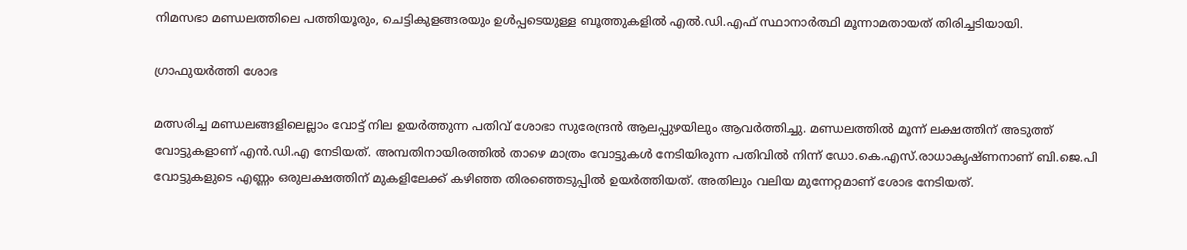നിമസഭാ മണ്ഡലത്തിലെ പത്തിയൂരും, ചെട്ടികുളങ്ങരയും ഉൾപ്പടെയുള്ള ബൂത്തുകളിൽ എൽ.ഡി.എഫ് സ്ഥാനാർത്ഥി മൂന്നാമതായത് തിരിച്ചടിയായി.

ഗ്രാഫുയർത്തി ശോഭ

മത്സരിച്ച മണ്ഡലങ്ങളിലെല്ലാം വോട്ട് നില ഉയർത്തുന്ന പതിവ് ശോഭാ സുരേന്ദ്രൻ ആലപ്പുഴയിലും ആവർത്തിച്ചു. മണ്ഡലത്തിൽ മൂന്ന് ലക്ഷത്തിന് അടുത്ത് വോട്ടുകളാണ് എൻ.ഡി.എ നേടിയത്. അമ്പതിനായിരത്തിൽ താഴെ മാത്രം വോട്ടുകൾ നേടിയിരുന്ന പതിവിൽ നിന്ന് ഡോ.കെ.എസ്.രാധാകൃഷ്ണനാണ് ബി.ജെ.പി വോട്ടുകളുടെ എണ്ണം ഒരുലക്ഷത്തിന് മുകളിലേക്ക് കഴിഞ്ഞ തിരഞ്ഞെടുപ്പിൽ ഉയർത്തിയത്. അതിലും വലിയ മുന്നേറ്റമാണ് ശോഭ നേടിയത്.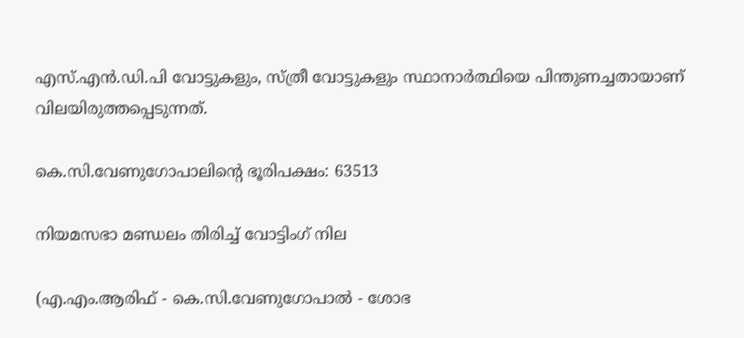എസ്.എൻ.ഡി.പി വോട്ടുകളും, സ്ത്രീ വോട്ടുകളും സ്ഥാനാർത്ഥിയെ പിന്തുണച്ചതായാണ് വിലയിരുത്തപ്പെടുന്നത്.

കെ.സി.വേണുഗോപാലിന്റെ ഭൂരിപക്ഷം: 63513

നിയമസഭാ മണ്ഡലം തിരിച്ച് വോട്ടിംഗ് നില

(എ.എം.ആരിഫ് - കെ.സി.വേണുഗോപാൽ - ശോഭ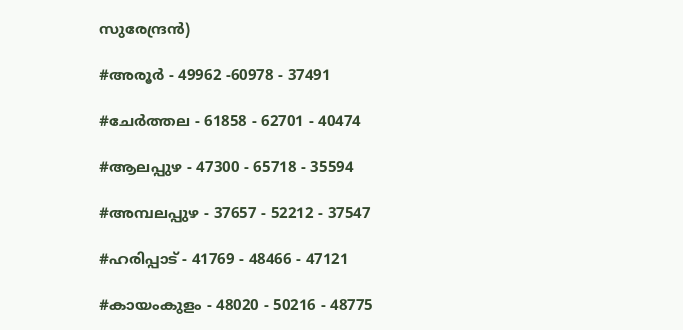സുരേന്ദ്രൻ)

#അരൂർ - 49962 -60978 - 37491

#ചേർത്തല - 61858 - 62701 - 40474

#ആലപ്പുഴ - 47300 - 65718 - 35594

#അമ്പലപ്പുഴ - 37657 - 52212 - 37547

#ഹരിപ്പാട് - 41769 - 48466 - 47121

#കായംകുളം - 48020 - 50216 - 48775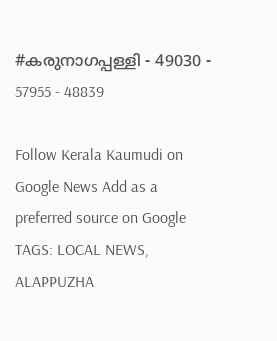#കരുനാഗപ്പള്ളി - 49030 - 57955 - 48839

Follow Kerala Kaumudi on Google News Add as a preferred source on Google
TAGS: LOCAL NEWS, ALAPPUZHA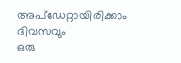അപ്ഡേറ്റായിരിക്കാം ദിവസവും
ഒരു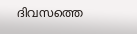ദിവസത്തെ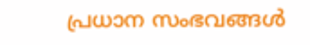പ്രധാന സംഭവങ്ങൾ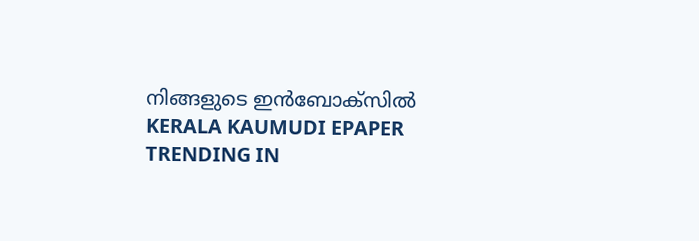നിങ്ങളുടെ ഇൻബോക്സിൽ
KERALA KAUMUDI EPAPER
TRENDING IN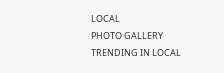LOCAL
PHOTO GALLERY
TRENDING IN LOCAL